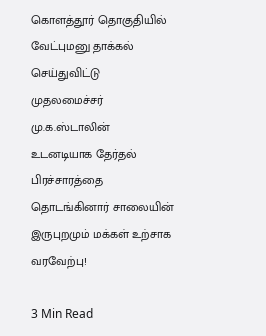கொளத்தூர் தொகுதியில் வேட்புமனு தாக்கல் செய்துவிட்டு முதலமைச்சர் மு.க.ஸ்டாலின் உடனடியாக தேர்தல் பிரச்சாரத்தை தொடங்கினார் சாலையின் இருபுறமும் மக்கள் உற்சாக வரவேற்பு!

3 Min Read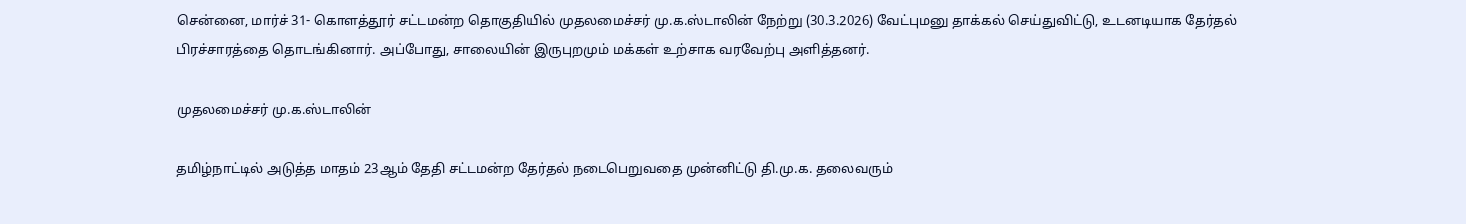சென்னை, மார்ச் 31- கொளத்தூர் சட்டமன்ற தொகுதியில் முதலமைச்சர் மு.க.ஸ்டாலின் நேற்று (30.3.2026) வேட்புமனு தாக்கல் செய்துவிட்டு, உடனடியாக தேர்தல் பிரச்சாரத்தை தொடங்கினார். அப்போது, சாலையின் இருபுறமும் மக்கள் உற்சாக வரவேற்பு அளித்தனர்.

முதலமைச்சர் மு.க.ஸ்டாலின்

தமிழ்நாட்டில் அடுத்த மாதம் 23ஆம் தேதி சட்டமன்ற தேர்தல் நடைபெறுவதை முன்னிட்டு தி.மு.க. தலைவரும்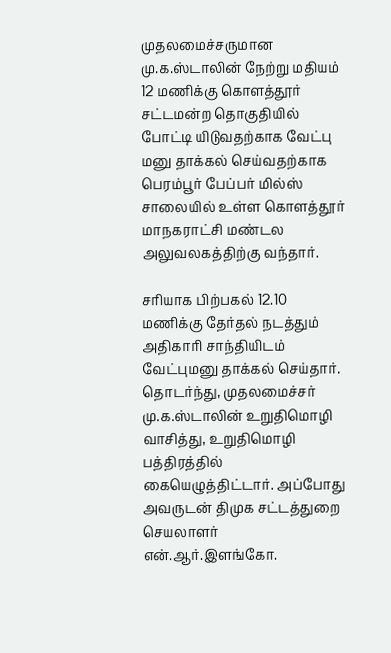முதலமைச்சருமான மு.க.ஸ்டாலின் நேற்று மதியம் 12 மணிக்கு கொளத்தூர் சட்டமன்ற தொகுதியில் போட்டி யிடுவதற்காக வேட்பு மனு தாக்கல் செய்வதற்காக பெரம்பூர் பேப்பர் மில்ஸ் சாலையில் உள்ள கொளத்தூர் மாநகராட்சி மண்டல அலுவலகத்திற்கு வந்தார்.

சரியாக பிற்பகல் 12.10 மணிக்கு தேர்தல் நடத்தும் அதிகாரி சாந்தியிடம் வேட்புமனு தாக்கல் செய்தார். தொடர்ந்து, முதலமைச்சர் மு.க.ஸ்டாலின் உறுதிமொழி வாசித்து, உறுதிமொழி பத்திரத்தில் கையெழுத்திட்டார். அப்போது அவருடன் திமுக சட்டத்துறை செயலாளர் என்.ஆர்.இளங்கோ.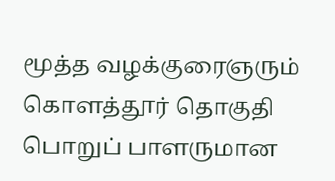மூத்த வழக்குரைஞரும் கொளத்தூர் தொகுதி பொறுப் பாளருமான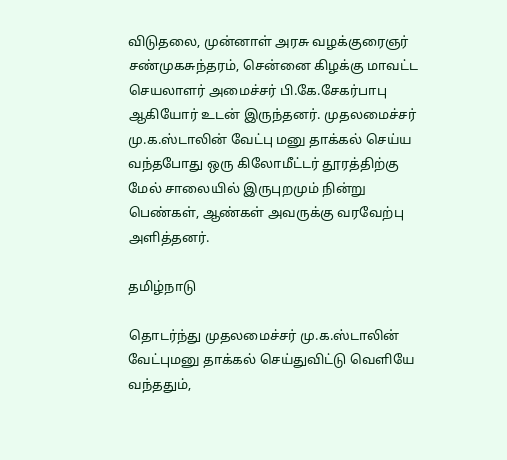விடுதலை, முன்னாள் அரசு வழக்குரைஞர் சண்முகசுந்தரம், சென்னை கிழக்கு மாவட்ட செயலாளர் அமைச்சர் பி.கே.சேகர்பாபு ஆகியோர் உடன் இருந்தனர். முதலமைச்சர் மு.க.ஸ்டாலின் வேட்பு மனு தாக்கல் செய்ய வந்தபோது ஒரு கிலோமீட்டர் தூரத்திற்கு மேல் சாலையில் இருபுறமும் நின்று பெண்கள், ஆண்கள் அவருக்கு வரவேற்பு அளித்தனர்.

தமிழ்நாடு

தொடர்ந்து முதலமைச்சர் மு.க.ஸ்டாலின் வேட்புமனு தாக்கல் செய்துவிட்டு வெளியே வந்ததும்,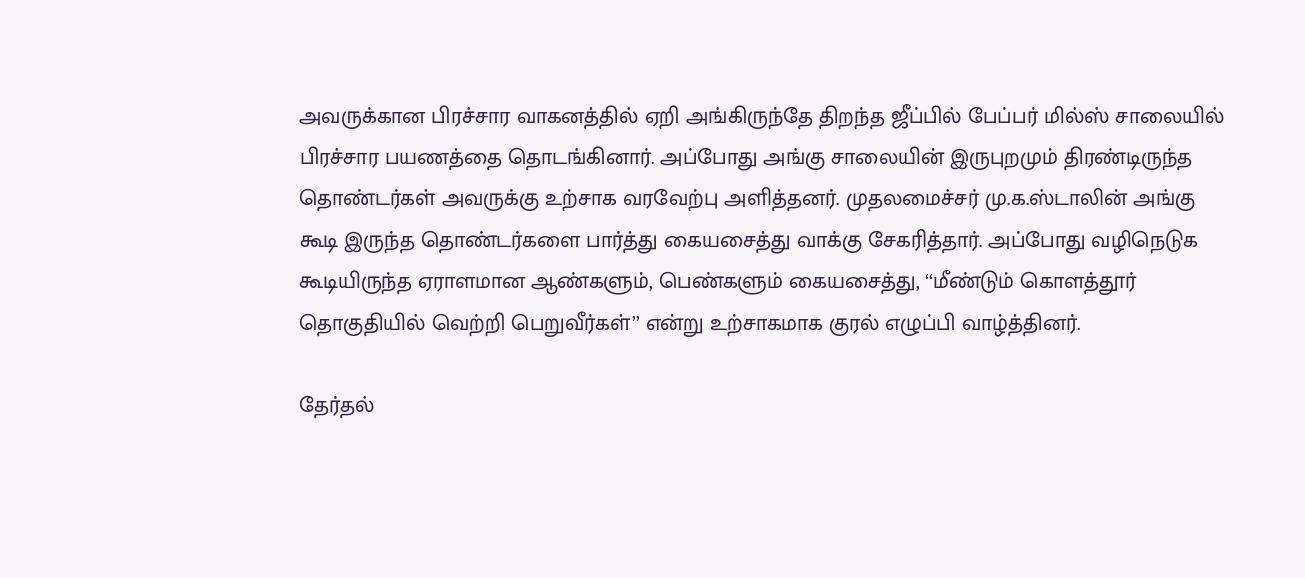அவருக்கான பிரச்சார வாகனத்தில் ஏறி அங்கிருந்தே திறந்த ஜீப்பில் பேப்பர் மில்ஸ் சாலையில் பிரச்சார பயணத்தை தொடங்கினார். அப்போது அங்கு சாலையின் இருபுறமும் திரண்டிருந்த தொண்டர்கள் அவருக்கு உற்சாக வரவேற்பு அளித்தனர். முதலமைச்சர் மு.க.ஸ்டாலின் அங்கு கூடி இருந்த தொண்டர்களை பார்த்து கையசைத்து வாக்கு சேகரித்தார். அப்போது வழிநெடுக கூடியிருந்த ஏராளமான ஆண்களும், பெண்களும் கையசைத்து, ‘‘மீண்டும் கொளத்தூர் தொகுதியில் வெற்றி பெறுவீர்கள்’’ என்று உற்சாகமாக குரல் எழுப்பி வாழ்த்தினர்.

தேர்தல்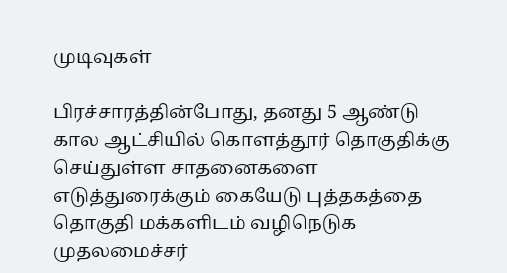முடிவுகள்

பிரச்சாரத்தின்போது, தனது 5 ஆண்டு கால ஆட்சியில் கொளத்தூர் தொகுதிக்கு செய்துள்ள சாதனைகளை எடுத்துரைக்கும் கையேடு புத்தகத்தை தொகுதி மக்களிடம் வழிநெடுக முதலமைச்சர்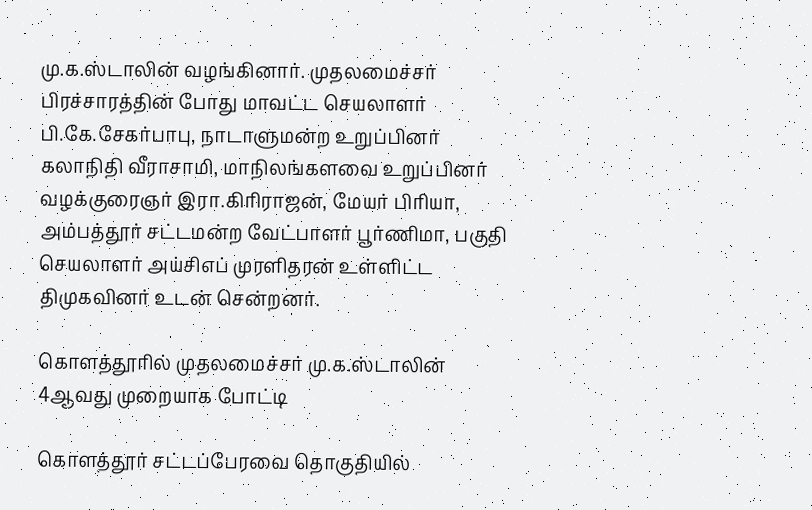மு.க.ஸ்டாலின் வழங்கினார். முதலமைச்சர் பிரச்சாரத்தின் போது மாவட்ட செயலாளர் பி.கே.சேகர்பாபு, நாடாளுமன்ற உறுப்பினர் கலாநிதி வீராசாமி, மாநிலங்களவை உறுப்பினர் வழக்குரைஞர் இரா.கிரிராஜன், மேயர் பிரியா, அம்பத்தூர் சட்டமன்ற வேட்பாளர் பூர்ணிமா, பகுதி செயலாளர் அய்சிஎப் முரளிதரன் உள்ளிட்ட திமுகவினர் உடன் சென்றனர்.

கொளத்தூரில் முதலமைச்சர் மு.க.ஸ்டாலின் 4ஆவது முறையாக போட்டி

கொளத்தூர் சட்டப்பேரவை தொகுதியில்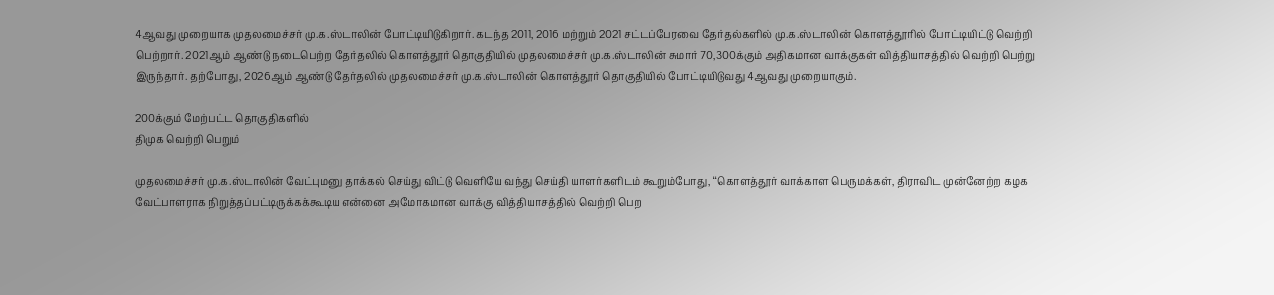4ஆவது முறையாக முதலமைச்சர் மு.க.ஸ்டாலின் போட்டியிடுகிறார். கடந்த 2011, 2016 மற்றும் 2021 சட்டப்பேரவை தேர்தல்களில் மு.க.ஸ்டாலின் கொளத்தூரில் போட்டியிட்டு வெற்றி பெற்றார். 2021ஆம் ஆண்டு நடைபெற்ற தேர்தலில் கொளத்தூர் தொகுதியில் முதலமைச்சர் மு.க.ஸ்டாலின் சுமார் 70,300க்கும் அதிகமான வாக்குகள் வித்தியாசத்தில் வெற்றி பெற்று இருந்தார். தற்போது, 2026ஆம் ஆண்டு தேர்தலில் முதலமைச்சர் மு.க.ஸ்டாலின் கொளத்தூர் தொகுதியில் போட்டியிடுவது 4ஆவது முறையாகும்.

200க்கும் மேற்பட்ட தொகுதிகளில்
திமுக வெற்றி பெறும்

முதலமைச்சர் மு.க.ஸ்டாலின் வேட்புமனு தாக்கல் செய்து விட்டு வெளியே வந்து செய்தி யாளர்களிடம் கூறும்போது, ‘‘கொளத்தூர் வாக்காள பெருமக்கள், திராவிட முன்னேற்ற கழக வேட்பாளராக நிறுத்தப்பட்டிருக்கக்கூடிய என்னை அமோகமான வாக்கு வித்தியாசத்தில் வெற்றி பெற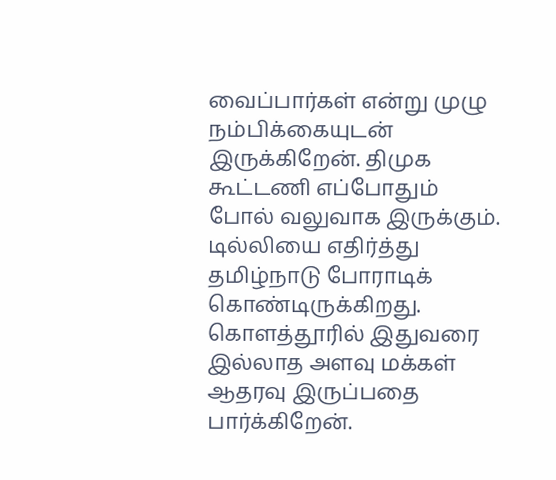வைப்பார்கள் என்று முழு நம்பிக்கையுடன் இருக்கிறேன். திமுக கூட்டணி எப்போதும் போல் வலுவாக இருக்கும். டில்லியை எதிர்த்து தமிழ்நாடு போராடிக் கொண்டிருக்கிறது. கொளத்தூரில் இதுவரை இல்லாத அளவு மக்கள் ஆதரவு இருப்பதை பார்க்கிறேன்.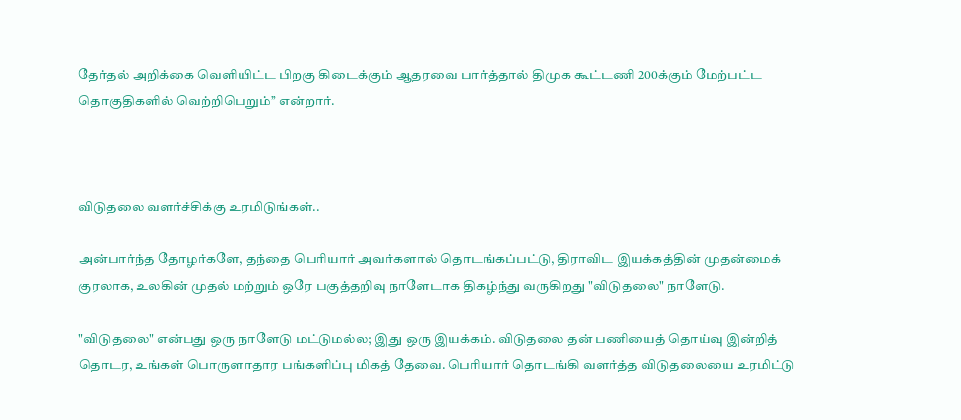தேர்தல் அறிக்கை வெளியிட்ட பிறகு கிடைக்கும் ஆதரவை பார்த்தால் திமுக கூட்டணி 200க்கும் மேற்பட்ட தொகுதிகளில் வெற்றிபெறும்’’ என்றார்.



விடுதலை வளர்ச்சிக்கு உரமிடுங்கள்..

அன்பார்ந்த தோழர்களே, தந்தை பெரியார் அவர்களால் தொடங்கப்பட்டு, திராவிட இயக்கத்தின் முதன்மைக் குரலாக, உலகின் முதல் மற்றும் ஒரே பகுத்தறிவு நாளேடாக திகழ்ந்து வருகிறது "விடுதலை" நாளேடு.

"விடுதலை" என்பது ஒரு நாளேடு மட்டுமல்ல; இது ஒரு இயக்கம். விடுதலை தன் பணியைத் தொய்வு இன்றித் தொடர, உங்கள் பொருளாதார பங்களிப்பு மிகத் தேவை. பெரியார் தொடங்கி வளர்த்த விடுதலையை உரமிட்டு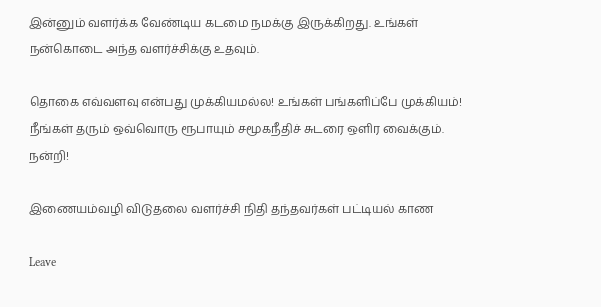இன்னும் வளர்க்க வேண்டிய கடமை நமக்கு இருக்கிறது. உங்கள் நன்கொடை அந்த வளர்ச்சிக்கு உதவும்.

தொகை எவ்வளவு என்பது முக்கியமல்ல! உங்கள் பங்களிப்பே முக்கியம்! நீங்கள் தரும் ஒவ்வொரு ரூபாயும் சமூகநீதிச் சுடரை ஒளிர வைக்கும். நன்றி!

இணையம்வழி விடுதலை வளர்ச்சி நிதி தந்தவர்கள் பட்டியல் காண

Leave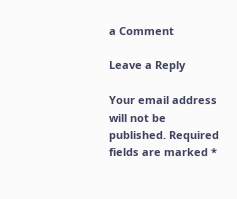a Comment

Leave a Reply

Your email address will not be published. Required fields are marked *